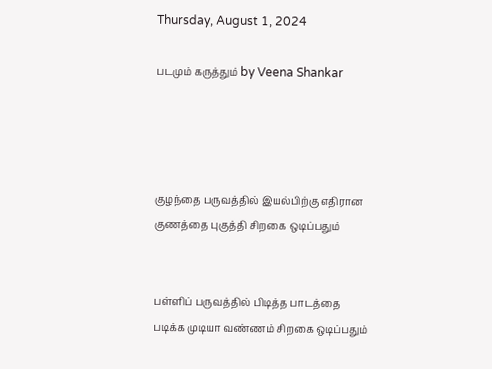Thursday, August 1, 2024

படமும் கருத்தும் by Veena Shankar




குழந்தை பருவத்தில் இயல்பிற்கு எதிரான குணத்தை புகுத்தி சிறகை ஒடிப்பதும்


பள்ளிப் பருவத்தில் பிடித்த பாடத்தை படிக்க முடியா வண்ணம் சிறகை ஒடிப்பதும்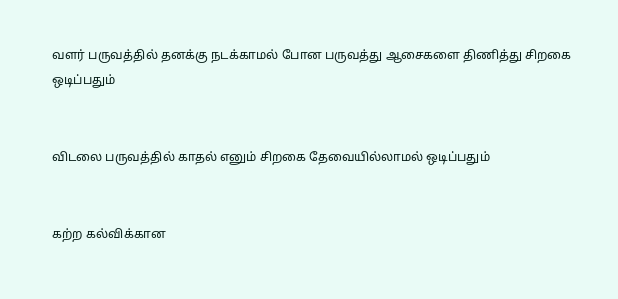வளர் பருவத்தில் தனக்கு நடக்காமல் போன பருவத்து ஆசைகளை திணித்து சிறகை ஒடிப்பதும்


விடலை பருவத்தில் காதல் எனும் சிறகை தேவையில்லாமல் ஒடிப்பதும்


கற்ற கல்விக்கான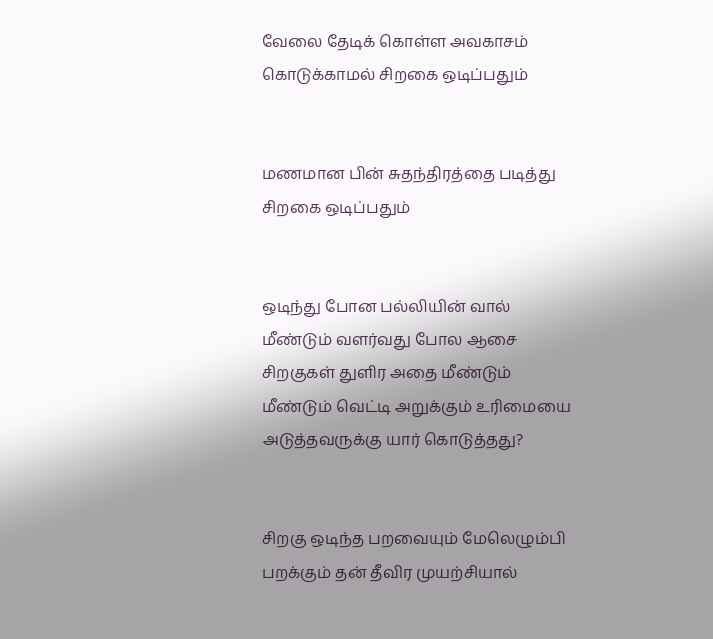வேலை தேடிக் கொள்ள அவகாசம் கொடுக்காமல் சிறகை ஒடிப்பதும்


மணமான பின் சுதந்திரத்தை படித்து சிறகை ஒடிப்பதும்


ஒடிந்து போன பல்லியின் வால் மீண்டும் வளர்வது போல ஆசை சிறகுகள் துளிர அதை மீண்டும் மீண்டும் வெட்டி அறுக்கும் உரிமையை அடுத்தவருக்கு யார் கொடுத்தது?


சிறகு ஒடிந்த பறவையும் மேலெழும்பி பறக்கும் தன் தீவிர முயற்சியால்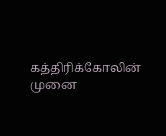கத்திரிக்கோலின் முனை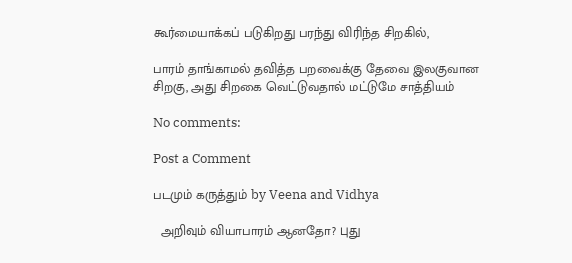கூர்மையாக்கப் படுகிறது பரந்து விரிந்த சிறகில்,

பாரம் தாங்காமல் தவித்த பறவைக்கு தேவை இலகுவான சிறகு, அது சிறகை வெட்டுவதால் மட்டுமே சாத்தியம்

No comments:

Post a Comment

படமும் கருத்தும் by Veena and Vidhya

  அறிவும் வியாபாரம் ஆனதோ? புது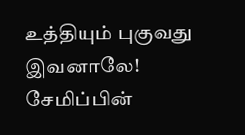உத்தியும் புகுவது இவனாலே! சேமிப்பின்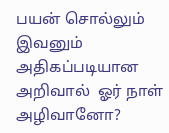பயன் சொல்லும் இவனும் அதிகப்படியான அறிவால்  ஓர் நாள் அழிவானோ?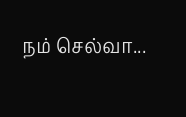நம் செல்வா...